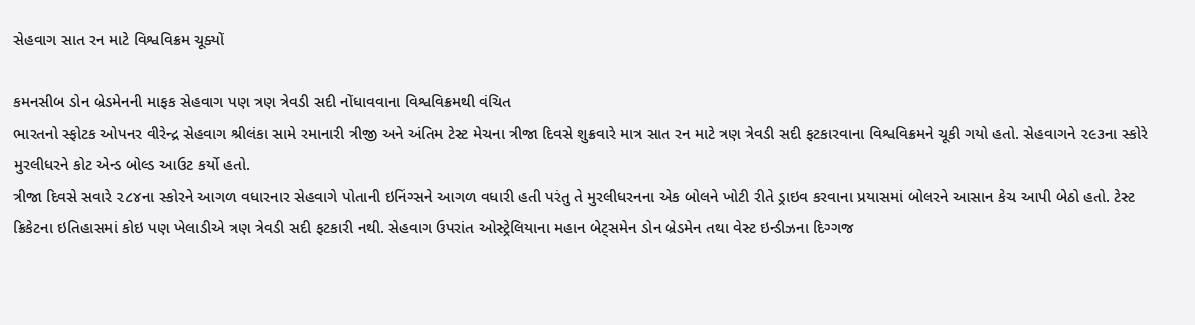સેહવાગ સાત રન માટે વિશ્વવિક્રમ ચૂક્યોં

કમનસીબ ડોન બ્રેડમેનની માફક સેહવાગ પણ ત્રણ ત્રેવડી સદી નોંધાવવાના વિશ્વવિક્રમથી વંચિત
ભારતનો સ્ફોટક ઓપનર વીરેન્દ્ર સેહવાગ શ્રીલંકા સામે રમાનારી ત્રીજી અને અંતિમ ટેસ્ટ મેચના ત્રીજા દિવસે શુક્રવારે માત્ર સાત રન માટે ત્રણ ત્રેવડી સદી ફટકારવાના વિશ્વવિક્રમને ચૂકી ગયો હતો. સેહવાગને ૨૯૩ના સ્કોરે મુરલીધરને કોટ એન્ડ બોલ્ડ આઉટ કર્યો હતો.
ત્રીજા દિવસે સવારે ૨૮૪ના સ્કોરને આગળ વધારનાર સેહવાગે પોતાની ઇનિંગ્સને આગળ વધારી હતી પરંતુ તે મુરલીધરનના એક બોલને ખોટી રીતે ડ્રાઇવ કરવાના પ્રયાસમાં બોલરને આસાન કેચ આપી બેઠો હતો. ટેસ્ટ ક્રિકેટના ઇતિહાસમાં કોઇ પણ ખેલાડીએ ત્રણ ત્રેવડી સદી ફટકારી નથી. સેહવાગ ઉપરાંત ઓસ્ટ્રેલિયાના મહાન બેટ્સમેન ડોન બ્રેડમેન તથા વેસ્ટ ઇન્ડીઝના દિગ્ગજ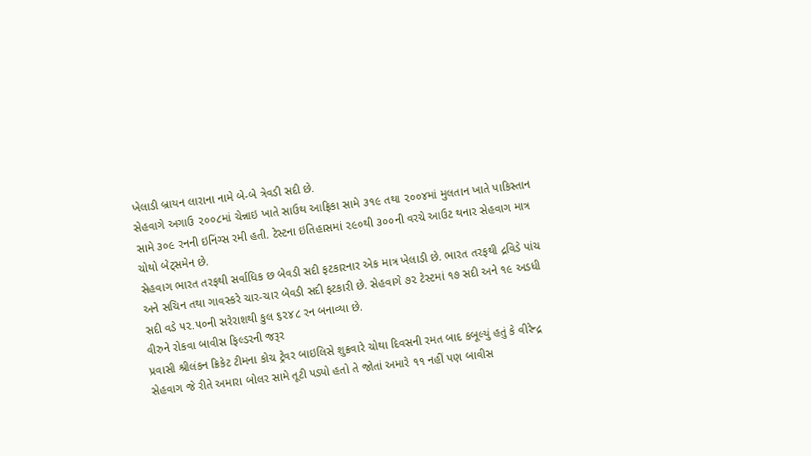ખેલાડી બ્રાયન લારાના નામે બે-બે ત્રેવડી સદી છે.
સેહવાગે અગાઉ ૨૦૦૮માં ચેન્નાઇ ખાતે સાઉથ આફ્રિકા સામે ૩૧૯ તથા ૨૦૦૪માં મુલતાન ખાતે પાકિસ્તાન સામે ૩૦૯ રનની ઇનિંગ્સ રમી હતી. ટેસ્ટના ઇતિહાસમાં ૨૯૦થી ૩૦૦ની વરચે આઉટ થનાર સેહવાગ માત્ર ચોથો બેટ્સમેન છે.
સેહવાગ ભારત તરફથી સર્વાધિક છ બેવડી સદી ફટકારનાર એક માત્ર ખેલાડી છે. ભારત તરફથી દ્રવિડે પાંચ અને સચિન તથા ગાવસ્કરે ચાર-ચાર બેવડી સદી ફટકારી છે. સેહવાગે ૭૨ ટેસ્ટમાં ૧૭ સદી અને ૧૯ અડધી સદી વડે ૫૨.૫૦ની સરેરાશથી કુલ ૬૨૪૮ રન બનાવ્યા છે.
વીરુને રોકવા બાવીસ ફિલ્ડરની જરૂર
પ્રવાસી શ્રીલંકન ક્રિકેટ ટીમના કોચ ટ્રેવર બાઇલિસે શુક્રવારે ચોથા દિવસની રમત બાદ કબૂલ્યું હતું કે વીરેન્દ્ર સેહવાગ જે રીતે અમારા બોલર સામે તૂટી પડ્યો હતો તે જોતાં અમારે ૧૧ નહીં પણ બાવીસ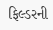ફિલ્ડરની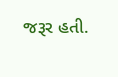જરૂર હતી.